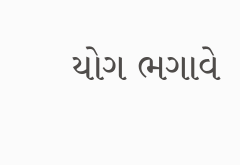યોગ ભગાવે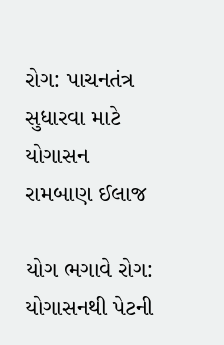રોગ: પાચનતંત્ર સુધારવા માટે યોગાસન રામબાણ ઈલાજ

યોગ ભગાવે રોગ: યોગાસનથી પેટની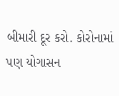બીમારી દૂર કરો. કોરોનામાં પણ યોગાસન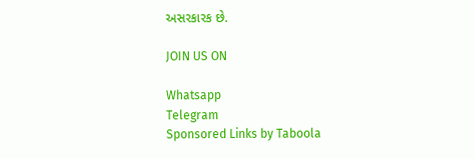અસરકારક છે.

JOIN US ON

Whatsapp
Telegram
Sponsored Links by Taboola